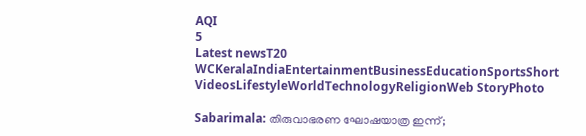AQI
5
Latest newsT20 WCKeralaIndiaEntertainmentBusinessEducationSportsShort VideosLifestyleWorldTechnologyReligionWeb StoryPhoto

Sabarimala: തിരുവാഭരണ ഘോഷയാത്ര ഇന്ന്;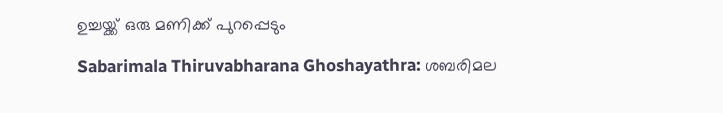ഉച്ചയ്ക്ക് ഒരു മണിക്ക് പുറപ്പെടും

Sabarimala Thiruvabharana Ghoshayathra: ശബരിമല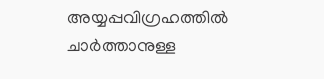അയ്യപ്പവിഗ്രഹത്തിൽ ചാർത്താനുള്ള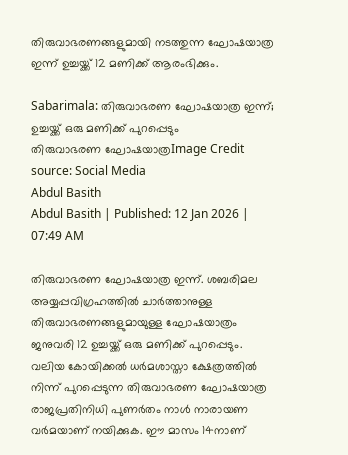തിരുവാഭരണങ്ങളുമായി നടത്തുന്ന ഘോഷയാത്ര ഇന്ന് ഉച്ചയ്ക്ക് 12 മണിക്ക് ആരംഭിക്കും.

Sabarimala: തിരുവാഭരണ ഘോഷയാത്ര ഇന്ന്; ഉച്ചയ്ക്ക് ഒരു മണിക്ക് പുറപ്പെടും
തിരുവാഭരണ ഘോഷയാത്രImage Credit source: Social Media
Abdul Basith
Abdul Basith | Published: 12 Jan 2026 | 07:49 AM

തിരുവാഭരണ ഘോഷയാത്ര ഇന്ന്. ശബരിമല അയ്യപ്പവിഗ്രഹത്തിൽ ചാർത്താനുള്ള തിരുവാഭരണങ്ങളുമായുള്ള ഘോഷയാത്രം ജനുവരി 12 ഉച്ചയ്ക്ക് ഒരു മണിക്ക് പുറപ്പെടും. വലിയ കോയിക്കല്‍ ധര്‍മശാസ്താ ക്ഷേത്രത്തിൽ നിന്ന് പുറപ്പെടുന്ന തിരുവാഭരണ ഘോഷയാത്ര രാജപ്രതിനിധി പുണര്‍തം നാള്‍ നാരായണ വര്‍മയാണ് നയിക്കുക. ഈ മാസം 14നാണ്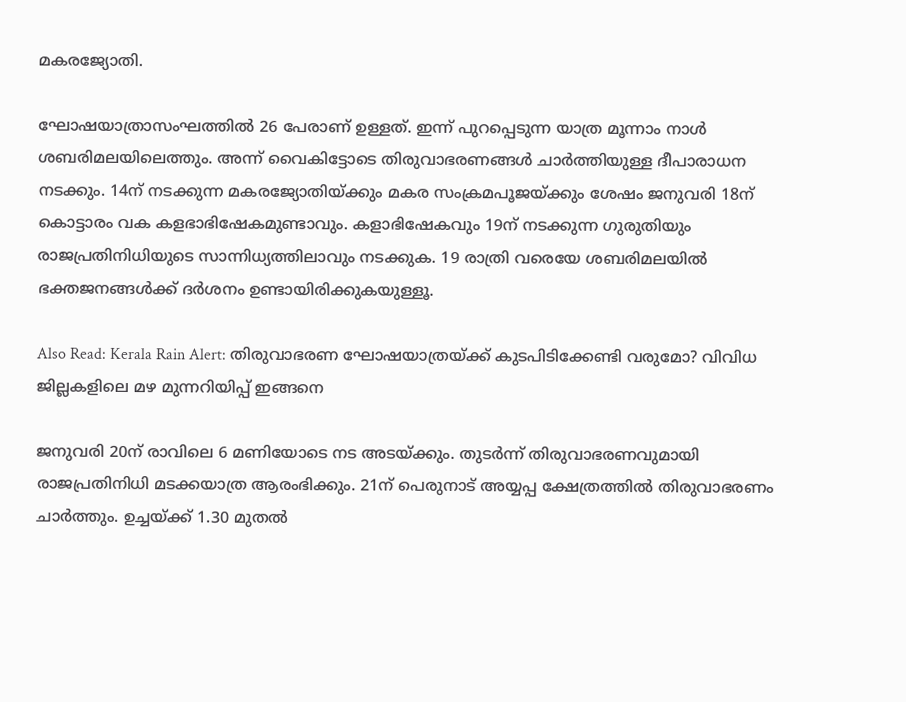മകരജ്യോതി.

ഘോഷയാത്രാസംഘത്തിൽ 26 പേരാണ് ഉള്ളത്. ഇന്ന് പുറപ്പെടുന്ന യാത്ര മൂന്നാം നാൾ ശബരിമലയിലെത്തും. അന്ന് വൈകിട്ടോടെ തിരുവാഭരണങ്ങൾ ചാർത്തിയുള്ള ദീപാരാധന നടക്കും. 14ന് നടക്കുന്ന മകരജ്യോതിയ്ക്കും മകര സംക്രമപൂജയ്ക്കും ശേഷം ജനുവരി 18ന് കൊട്ടാരം വക കളഭാഭിഷേകമുണ്ടാവും. കളാഭിഷേകവും 19ന് നടക്കുന്ന ഗുരുതിയും രാജപ്രതിനിധിയുടെ സാന്നിധ്യത്തിലാവും നടക്കുക. 19 രാത്രി വരെയേ ശബരിമലയിൽ ഭക്തജനങ്ങൾക്ക് ദർശനം ഉണ്ടായിരിക്കുകയുള്ളൂ.

Also Read: Kerala Rain Alert: തിരുവാഭരണ ഘോഷയാത്രയ്ക്ക് കുടപിടിക്കേണ്ടി വരുമോ? വിവിധ ജില്ലകളിലെ മഴ മുന്നറിയിപ്പ് ഇങ്ങനെ

ജനുവരി 20ന് രാവിലെ 6 മണിയോടെ നട അടയ്ക്കും. തുടർന്ന് തിരുവാഭരണവുമായി രാജപ്രതിനിധി മടക്കയാത്ര ആരംഭിക്കും. 21ന് പെരുനാട് അയ്യപ്പ ക്ഷേത്രത്തില്‍ തിരുവാഭരണം ചാര്‍ത്തും. ഉച്ചയ്ക്ക് 1.30 മുതൽ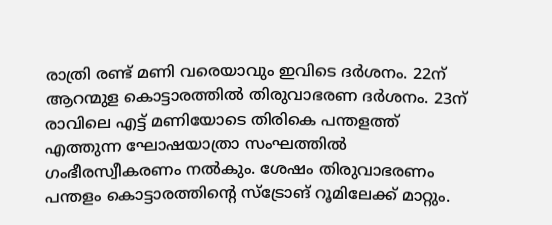രാത്രി രണ്ട് മണി വരെയാവും ഇവിടെ ദർശനം. 22ന് ആറന്മുള കൊട്ടാരത്തിൽ തിരുവാഭരണ ദർശനം. 23ന് രാവിലെ എട്ട് മണിയോടെ തിരികെ പന്തളത്ത് എത്തുന്ന ഘോഷയാത്രാ സംഘത്തിൽ ഗംഭീരസ്വീകരണം നൽകും. ശേഷം തിരുവാഭരണം പന്തളം കൊട്ടാരത്തിൻ്റെ സ്ട്രോങ് റൂമിലേക്ക് മാറ്റും.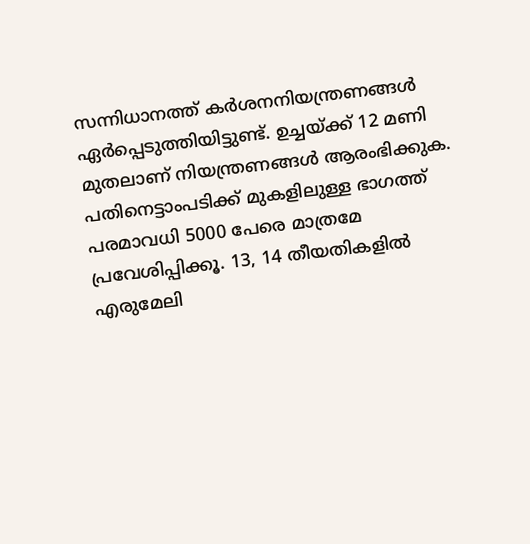സന്നിധാനത്ത് കർശനനിയന്ത്രണങ്ങൾ ഏർപ്പെടുത്തിയിട്ടുണ്ട്. ഉച്ചയ്ക്ക് 12 മണി മുതലാണ് നിയന്ത്രണങ്ങൾ ആരംഭിക്കുക. പതിനെട്ടാംപടിക്ക് മുകളിലുള്ള ഭാഗത്ത് പരമാവധി 5000 പേരെ മാത്രമേ പ്രവേശിപ്പിക്കൂ. 13, 14 തീയതികളിൽ എരുമേലി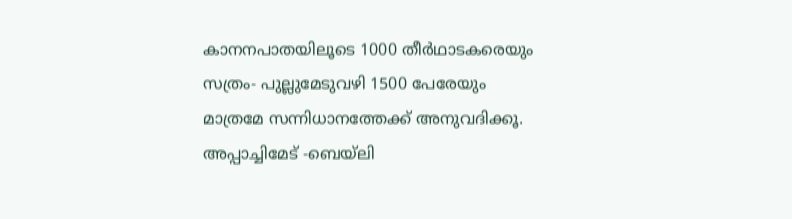കാനനപാതയിലൂടെ 1000 തീര്‍ഥാടകരെയും സത്രം- പുല്ലുമേടുവഴി 1500 പേരേയും മാത്രമേ സന്നിധാനത്തേക്ക് അനുവദിക്കൂ. അപ്പാച്ചിമേട് -ബെയ്‌ലി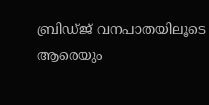ബ്രിഡ്ജ് വനപാതയിലൂടെ ആരെയും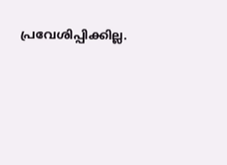പ്രവേശിപ്പിക്കില്ല.